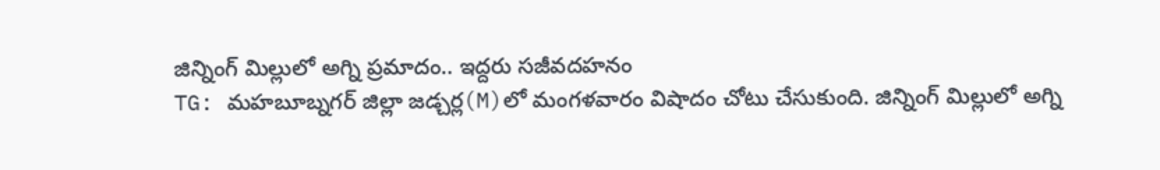జిన్నింగ్ మిల్లులో అగ్ని ప్రమాదం.. ఇద్దరు సజీవదహనం
TG: మహబూబ్నగర్ జిల్లా జడ్చర్ల(M)లో మంగళవారం విషాదం చోటు చేసుకుంది. జిన్నింగ్ మిల్లులో అగ్ని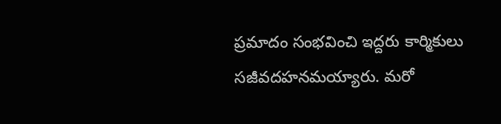ప్రమాదం సంభవించి ఇద్దరు కార్మికులు సజీవదహనమయ్యారు. మరో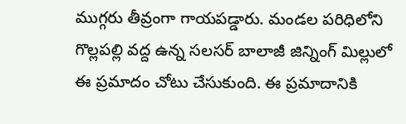ముగ్గరు తీవ్రంగా గాయపడ్డారు. మండల పరిధిలోని గొల్లపల్లి వద్ద ఉన్న సలసర్ బాలాజీ జిన్నింగ్ మిల్లులో ఈ ప్రమాదం చోటు చేసుకుంది. ఈ ప్రమాదానికి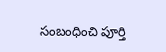సంబంధించి పూర్తి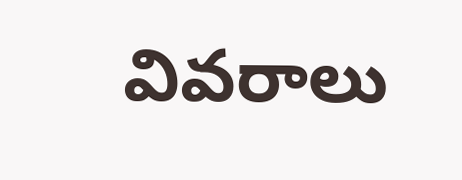వివరాలు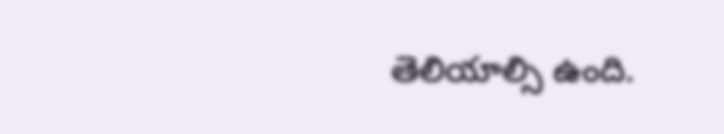తెలియాల్సి ఉంది.